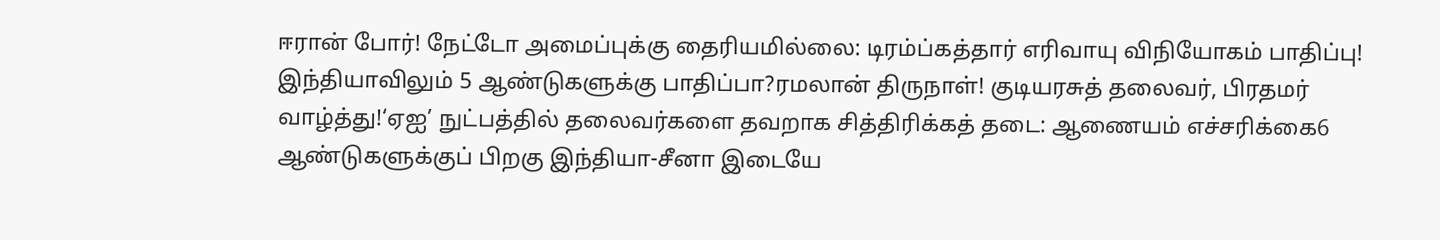ஈரான் போர்! நேட்டோ அமைப்புக்கு தைரியமில்லை: டிரம்ப்கத்தார் எரிவாயு விநியோகம் பாதிப்பு! இந்தியாவிலும் 5 ஆண்டுகளுக்கு பாதிப்பா?ரமலான் திருநாள்! குடியரசுத் தலைவர், பிரதமர் வாழ்த்து!‘ஏஐ’ நுட்பத்தில் தலைவர்களை தவறாக சித்திரிக்கத் தடை: ஆணையம் எச்சரிக்கை6 ஆண்டுகளுக்குப் பிறகு இந்தியா-சீனா இடையே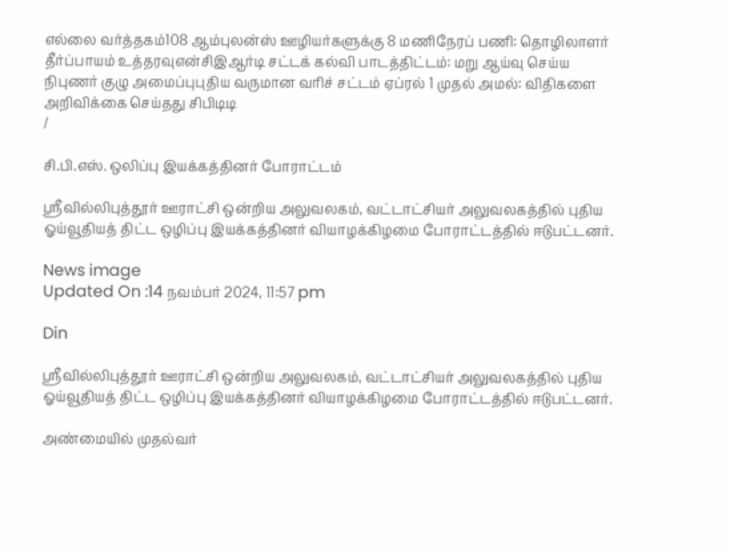எல்லை வர்த்தகம்108 ஆம்புலன்ஸ் ஊழியர்களுக்கு 8 மணிநேரப் பணி: தொழிலாளர் தீர்ப்பாயம் உத்தரவுஎன்சிஇஆர்டி சட்டக் கல்வி பாடத்திட்டம்: மறு ஆய்வு செய்ய நிபுணர் குழு அமைப்புபுதிய வருமான வரிச் சட்டம் ஏப்ரல் 1 முதல் அமல்: விதிகளை அறிவிக்கை செய்தது சிபிடிடி
/

சி.பி.எஸ். ஒலிப்பு இயக்கத்தினர் போராட்டம்

ஸ்ரீவில்லிபுத்தூர் ஊராட்சி ஒன்றிய அலுவலகம், வட்டாட்சியர் அலுவலகத்தில் புதிய ஓய்வூதியத் திட்ட ஒழிப்பு இயக்கத்தினர் வியாழக்கிழமை போராட்டத்தில் ஈடுபட்டனர்.

News image
Updated On :14 நவம்பர் 2024, 11:57 pm

Din

ஸ்ரீவில்லிபுத்தூர் ஊராட்சி ஒன்றிய அலுவலகம், வட்டாட்சியர் அலுவலகத்தில் புதிய ஓய்வூதியத் திட்ட ஒழிப்பு இயக்கத்தினர் வியாழக்கிழமை போராட்டத்தில் ஈடுபட்டனர்.

அண்மையில் முதல்வர்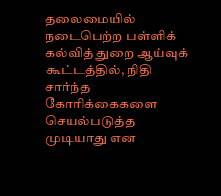தலைமையில் நடைபெற்ற பள்ளிக் கல்வித் துறை ஆய்வுக் கூட்டத்தில், நிதி சார்ந்த கோரிக்கைகளை செயல்படுத்த முடியாது என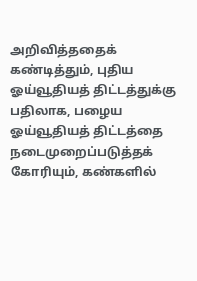அறிவித்ததைக் கண்டித்தும், புதிய ஓய்வூதியத் திட்டத்துக்கு பதிலாக, பழைய ஓய்வூதியத் திட்டத்தை நடைமுறைப்படுத்தக் கோரியும், கண்களில்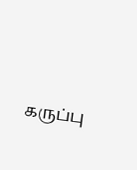கருப்பு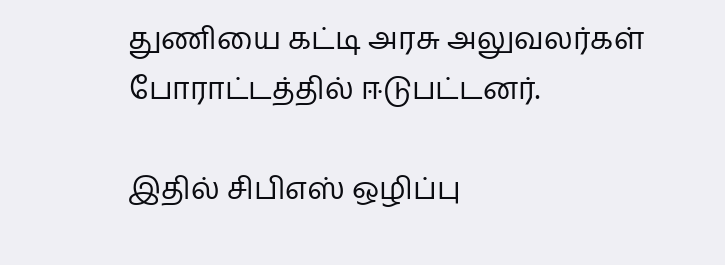துணியை கட்டி அரசு அலுவலர்கள் போராட்டத்தில் ஈடுபட்டனர்.

இதில் சிபிஎஸ் ஒழிப்பு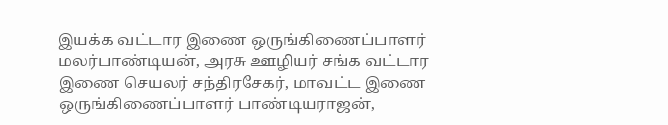இயக்க வட்டார இணை ஒருங்கிணைப்பாளர் மலர்பாண்டியன், அரசு ஊழியர் சங்க வட்டார இணை செயலர் சந்திரசேகர், மாவட்ட இணை ஒருங்கிணைப்பாளர் பாண்டியராஜன்,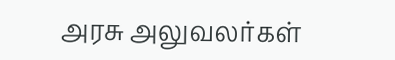அரசு அலுவலர்கள்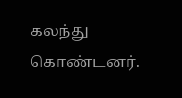கலந்து கொண்டனர்.